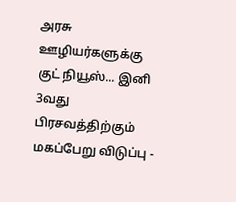அரசு ஊழியர்களுக்கு குட் நியூஸ்... இனி 3வது பிரசவத்திற்கும் மகப்பேறு விடுப்பு -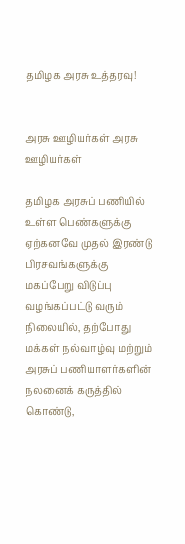தமிழக அரசு உத்தரவு!


அரசு ஊழியர்கள் அரசு ஊழியர்கள்

தமிழக அரசுப் பணியில் உள்ள பெண்களுக்கு ஏற்கனவே முதல் இரண்டு பிரசவங்களுக்கு மகப்பேறு விடுப்பு வழங்கப்பட்டு வரும் நிலையில், தற்போது மக்கள் நல்வாழ்வு மற்றும் அரசுப் பணியாளர்களின் நலனைக் கருத்தில் கொண்டு,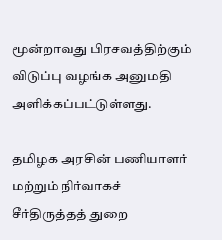மூன்றாவது பிரசவத்திற்கும் விடுப்பு வழங்க அனுமதி அளிக்கப்பட்டுள்ளது.

தமிழக அரசின் பணியாளர் மற்றும் நிர்வாகச் சீர்திருத்தத் துறை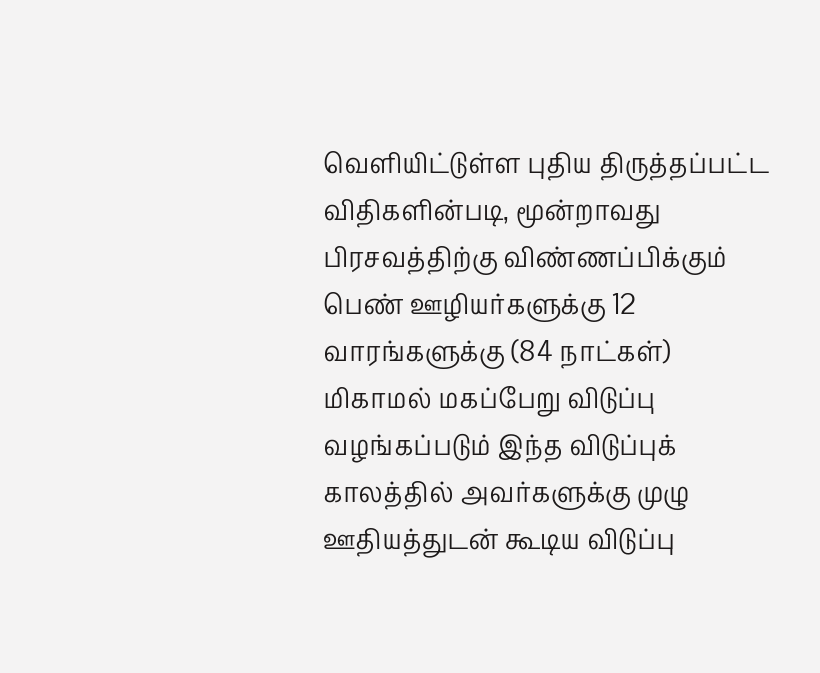வெளியிட்டுள்ள புதிய திருத்தப்பட்ட விதிகளின்படி, மூன்றாவது பிரசவத்திற்கு விண்ணப்பிக்கும் பெண் ஊழியர்களுக்கு 12 வாரங்களுக்கு (84 நாட்கள்) மிகாமல் மகப்பேறு விடுப்பு வழங்கப்படும் இந்த விடுப்புக் காலத்தில் அவர்களுக்கு முழு ஊதியத்துடன் கூடிய விடுப்பு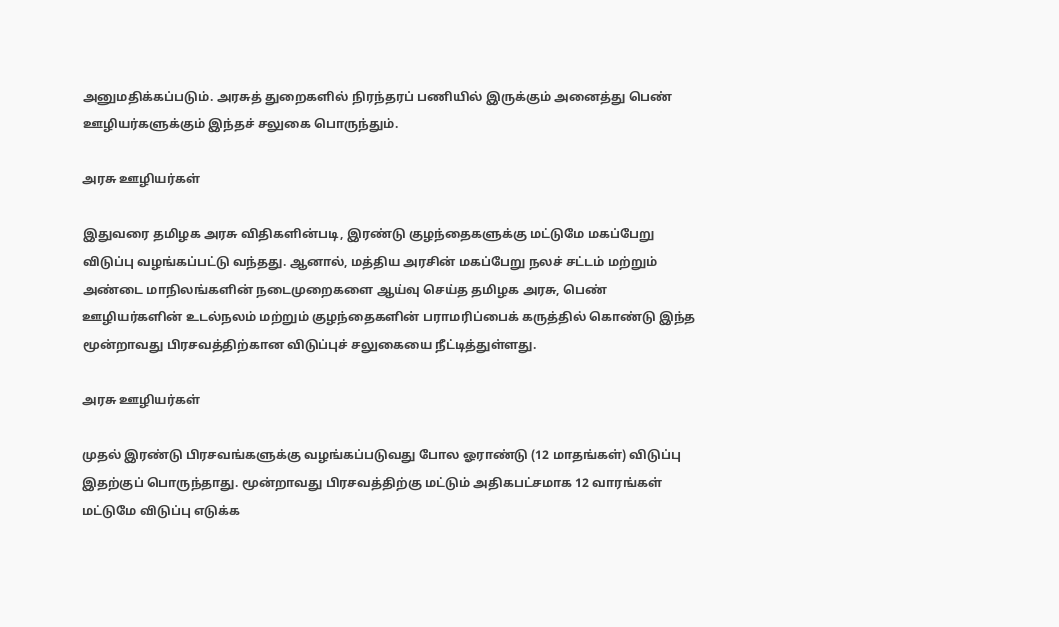அனுமதிக்கப்படும். அரசுத் துறைகளில் நிரந்தரப் பணியில் இருக்கும் அனைத்து பெண் ஊழியர்களுக்கும் இந்தச் சலுகை பொருந்தும்.

அரசு ஊழியர்கள்

இதுவரை தமிழக அரசு விதிகளின்படி, இரண்டு குழந்தைகளுக்கு மட்டுமே மகப்பேறு விடுப்பு வழங்கப்பட்டு வந்தது. ஆனால், மத்திய அரசின் மகப்பேறு நலச் சட்டம் மற்றும் அண்டை மாநிலங்களின் நடைமுறைகளை ஆய்வு செய்த தமிழக அரசு, பெண் ஊழியர்களின் உடல்நலம் மற்றும் குழந்தைகளின் பராமரிப்பைக் கருத்தில் கொண்டு இந்த மூன்றாவது பிரசவத்திற்கான விடுப்புச் சலுகையை நீட்டித்துள்ளது.

அரசு ஊழியர்கள்

முதல் இரண்டு பிரசவங்களுக்கு வழங்கப்படுவது போல ஓராண்டு (12 மாதங்கள்) விடுப்பு இதற்குப் பொருந்தாது. மூன்றாவது பிரசவத்திற்கு மட்டும் அதிகபட்சமாக 12 வாரங்கள் மட்டுமே விடுப்பு எடுக்க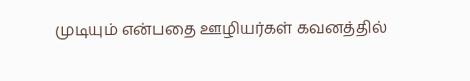முடியும் என்பதை ஊழியர்கள் கவனத்தில்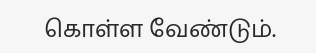கொள்ள வேண்டும்.